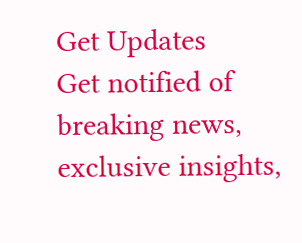Get Updates
Get notified of breaking news, exclusive insights,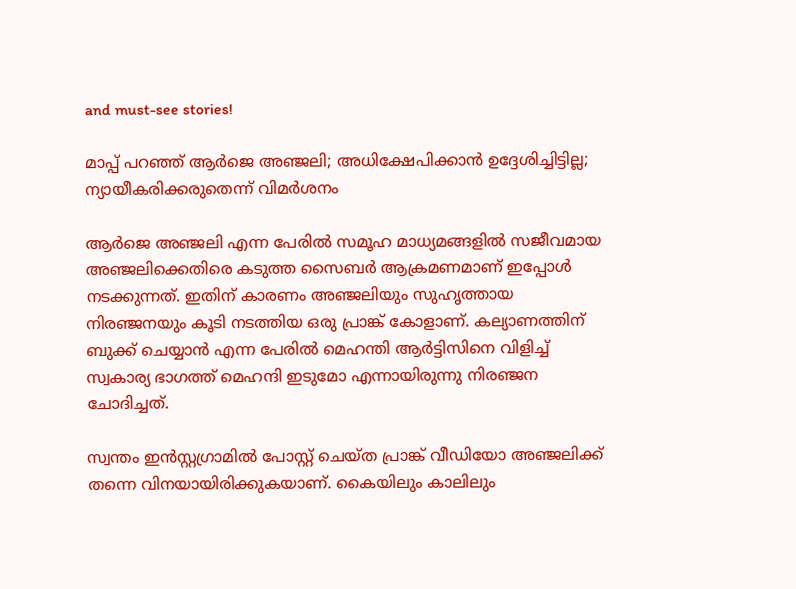and must-see stories!

മാപ്പ് പറഞ്ഞ് ആര്‍ജെ അഞ്ജലി; അധിക്ഷേപിക്കാന്‍ ഉദ്ദേശിച്ചിട്ടില്ല; ന്യായീകരിക്കരുതെന്ന് വിമര്‍ശനം

ആര്‍ജെ അഞ്ജലി എന്ന പേരില്‍ സമൂഹ മാധ്യമങ്ങളില്‍ സജീവമായ അഞ്ജലിക്കെതിരെ കടുത്ത സൈബര്‍ ആക്രമണമാണ് ഇപ്പോള്‍ നടക്കുന്നത്. ഇതിന് കാരണം അഞ്ജലിയും സുഹൃത്തായ നിരഞ്ജനയും കൂടി നടത്തിയ ഒരു പ്രാങ്ക് കോളാണ്. കല്യാണത്തിന് ബുക്ക് ചെയ്യാന്‍ എന്ന പേരില്‍ മെഹന്തി ആര്‍ട്ടിസിനെ വിളിച്ച് സ്വകാര്യ ഭാഗത്ത് മെഹന്ദി ഇടുമോ എന്നായിരുന്നു നിരഞ്ജന ചോദിച്ചത്.

സ്വന്തം ഇന്‍സ്റ്റഗ്രാമില്‍ പോസ്റ്റ് ചെയ്ത പ്രാങ്ക് വീഡിയോ അഞ്ജലിക്ക് തന്നെ വിനയായിരിക്കുകയാണ്. കൈയിലും കാലിലും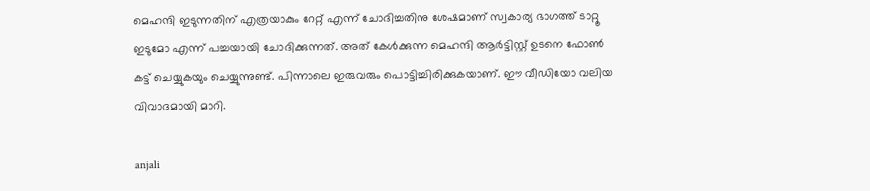മെഹന്ദി ഇടുന്നതിന് എത്രയാകും റേറ്റ് എന്ന് ചോദിച്ചതിനു ശേഷമാണ് സ്വകാര്യ ഭാഗത്ത് ടാറ്റൂ ഇടുമോ എന്ന് പച്ചയായി ചോദിക്കുന്നത്. അത് കേള്‍ക്കുന്ന മെഹന്ദി ആര്‍ട്ടിസ്റ്റ് ഉടനെ ഫോണ്‍ കട്ട് ചെയ്യുകയും ചെയ്യുന്നുണ്ട്. പിന്നാലെ ഇരുവരും പൊട്ടിച്ചിരിക്കുകയാണ്. ഈ വീഡിയോ വലിയ വിവാദമായി മാറി.

anjali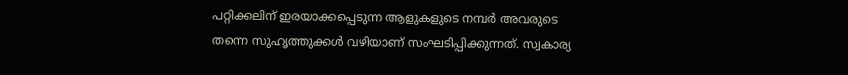പറ്റിക്കലിന് ഇരയാക്കപ്പെടുന്ന ആളുകളുടെ നമ്പര്‍ അവരുടെ തന്നെ സുഹൃത്തുക്കള്‍ വഴിയാണ് സംഘടിപ്പിക്കുന്നത്. സ്വകാര്യ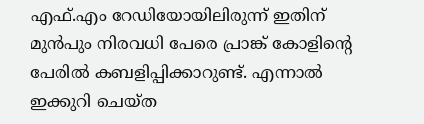എഫ്.എം റേഡിയോയിലിരുന്ന് ഇതിന് മുന്‍പും നിരവധി പേരെ പ്രാങ്ക് കോളിന്റെ പേരില്‍ കബളിപ്പിക്കാറുണ്ട്. എന്നാല്‍ ഇക്കുറി ചെയ്ത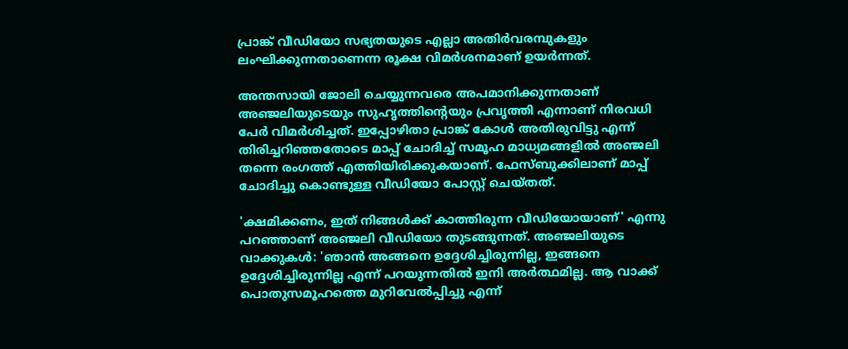പ്രാങ്ക് വീഡിയോ സഭ്യതയുടെ എല്ലാ അതിര്‍വരമ്പുകളും ലംഘിക്കുന്നതാണെന്ന രൂക്ഷ വിമര്‍ശനമാണ് ഉയര്‍ന്നത്.

അന്തസായി ജോലി ചെയ്യുന്നവരെ അപമാനിക്കുന്നതാണ് അഞ്ജലിയുടെയും സുഹൃത്തിന്റെയും പ്രവൃത്തി എന്നാണ് നിരവധി പേര്‍ വിമര്‍ശിച്ചത്. ഇപ്പോഴിതാ പ്രാങ്ക് കോള്‍ അതിരുവിട്ടു എന്ന് തിരിച്ചറിഞ്ഞതോടെ മാപ്പ് ചോദിച്ച് സമൂഹ മാധ്യമങ്ങളില്‍ അഞ്ജലി തന്നെ രംഗത്ത് എത്തിയിരിക്കുകയാണ്. ഫേസ്ബുക്കിലാണ് മാപ്പ് ചോദിച്ചു കൊണ്ടുള്ള വീഡിയോ പോസ്റ്റ് ചെയ്തത്.

'ക്ഷമിക്കണം, ഇത് നിങ്ങള്‍ക്ക് കാത്തിരുന്ന വീഡിയോയാണ്' എന്നു പറഞ്ഞാണ് അഞ്ജലി വീഡിയോ തുടങ്ങുന്നത്. അഞ്ജലിയുടെ വാക്കുകള്‍: 'ഞാന്‍ അങ്ങനെ ഉദ്ദേശിച്ചിരുന്നില്ല, ഇങ്ങനെ ഉദ്ദേശിച്ചിരുന്നില്ല എന്ന് പറയുന്നതില്‍ ഇനി അര്‍ത്ഥമില്ല. ആ വാക്ക് പൊതുസമൂഹത്തെ മുറിവേല്‍പ്പിച്ചു എന്ന്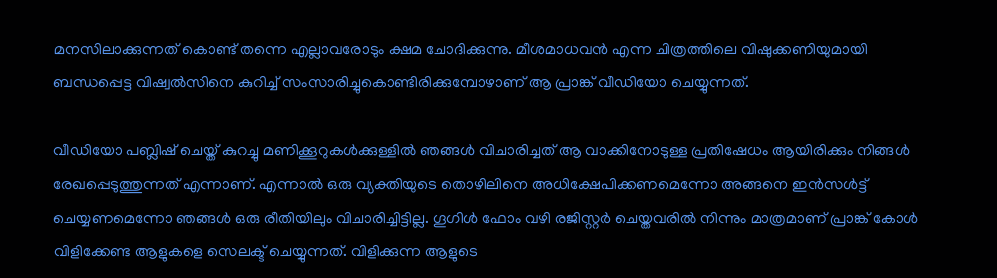മനസിലാക്കുന്നത് കൊണ്ട് തന്നെ എല്ലാവരോടും ക്ഷമ ചോദിക്കുന്നു. മീശമാധവന്‍ എന്ന ചിത്രത്തിലെ വിഷുക്കണിയുമായി ബന്ധപ്പെട്ട വിഷ്വല്‍സിനെ കുറിച്ച് സംസാരിച്ചുകൊണ്ടിരിക്കുമ്പോഴാണ് ആ പ്രാങ്ക് വീഡിയോ ചെയ്യുന്നത്.

വീഡിയോ പബ്ലിഷ് ചെയ്ത് കുറച്ചു മണിക്കൂറുകള്‍ക്കുള്ളില്‍ ഞങ്ങള്‍ വിചാരിച്ചത് ആ വാക്കിനോടുള്ള പ്രതിഷേധം ആയിരിക്കും നിങ്ങള്‍ രേഖപ്പെടുത്തുന്നത് എന്നാണ്. എന്നാല്‍ ഒരു വ്യക്തിയുടെ തൊഴിലിനെ അധിക്ഷേപിക്കണമെന്നോ അങ്ങനെ ഇന്‍സള്‍ട്ട് ചെയ്യണമെന്നോ ഞങ്ങള്‍ ഒരു രീതിയിലും വിചാരിച്ചിട്ടില്ല. ഗൂഗിള്‍ ഫോം വഴി രജിസ്റ്റര്‍ ചെയ്തവരില്‍ നിന്നും മാത്രമാണ് പ്രാങ്ക് കോള്‍ വിളിക്കേണ്ട ആളുകളെ സെലക്ട് ചെയ്യുന്നത്. വിളിക്കുന്ന ആളുടെ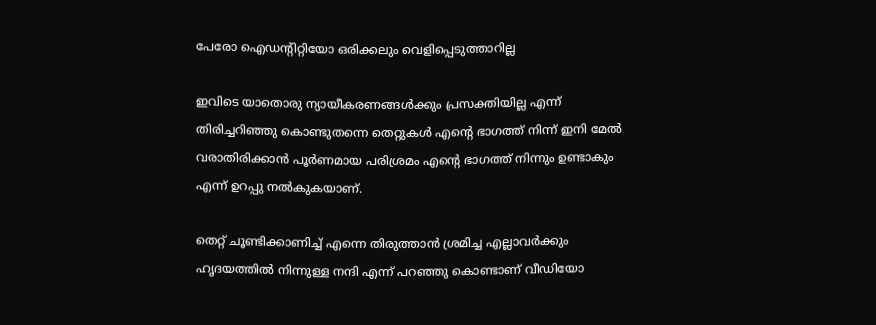പേരോ ഐഡന്റിറ്റിയോ ഒരിക്കലും വെളിപ്പെടുത്താറില്ല

ഇവിടെ യാതൊരു ന്യായീകരണങ്ങള്‍ക്കും പ്രസക്തിയില്ല എന്ന് തിരിച്ചറിഞ്ഞു കൊണ്ടുതന്നെ തെറ്റുകള്‍ എന്റെ ഭാഗത്ത് നിന്ന് ഇനി മേല്‍ വരാതിരിക്കാന്‍ പൂര്‍ണമായ പരിശ്രമം എന്റെ ഭാഗത്ത് നിന്നും ഉണ്ടാകും എന്ന് ഉറപ്പു നല്‍കുകയാണ്.

തെറ്റ് ചൂണ്ടിക്കാണിച്ച് എന്നെ തിരുത്താന്‍ ശ്രമിച്ച എല്ലാവര്‍ക്കും ഹൃദയത്തില്‍ നിന്നുള്ള നന്ദി എന്ന് പറഞ്ഞു കൊണ്ടാണ് വീഡിയോ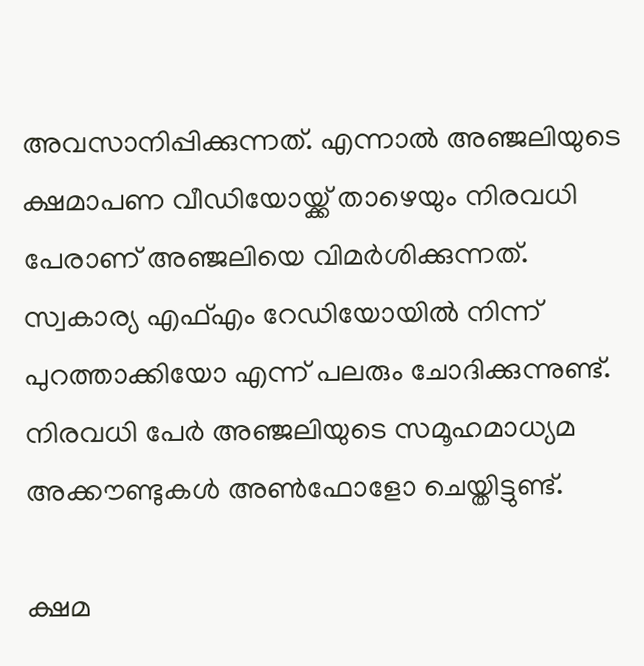അവസാനിപ്പിക്കുന്നത്. എന്നാല്‍ അഞ്ജലിയുടെ ക്ഷമാപണ വീഡിയോയ്ക്ക് താഴെയും നിരവധി പേരാണ് അഞ്ജലിയെ വിമര്‍ശിക്കുന്നത്. സ്വകാര്യ എഫ്എം റേഡിയോയില്‍ നിന്ന് പുറത്താക്കിയോ എന്ന് പലരും ചോദിക്കുന്നുണ്ട്. നിരവധി പേര്‍ അഞ്ജലിയുടെ സമൂഹമാധ്യമ അക്കൗണ്ടുകള്‍ അണ്‍ഫോളോ ചെയ്തിട്ടുണ്ട്.

ക്ഷമ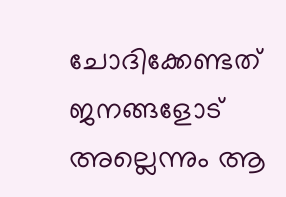ചോദിക്കേണ്ടത് ജനങ്ങളോട് അല്ലെന്നും ആ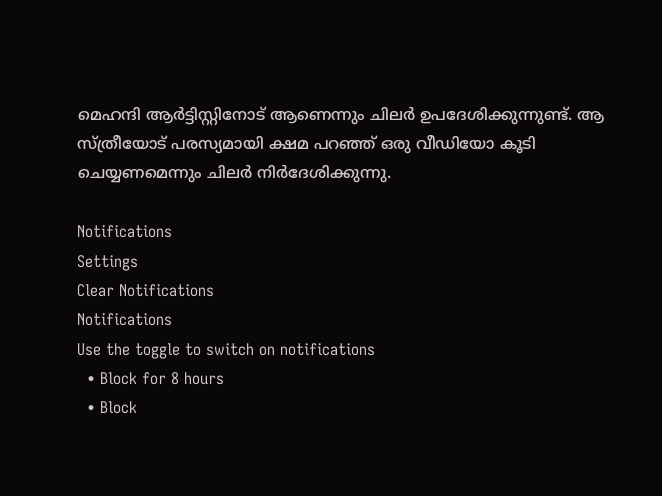മെഹന്ദി ആര്‍ട്ടിസ്റ്റിനോട് ആണെന്നും ചിലര്‍ ഉപദേശിക്കുന്നുണ്ട്. ആ സ്ത്രീയോട് പരസ്യമായി ക്ഷമ പറഞ്ഞ് ഒരു വീഡിയോ കൂടി ചെയ്യണമെന്നും ചിലര്‍ നിര്‍ദേശിക്കുന്നു.

Notifications
Settings
Clear Notifications
Notifications
Use the toggle to switch on notifications
  • Block for 8 hours
  • Block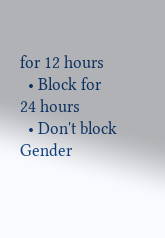for 12 hours
  • Block for 24 hours
  • Don't block
Gender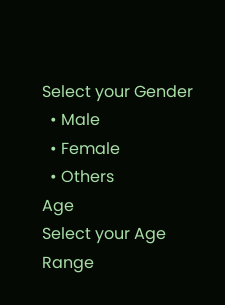Select your Gender
  • Male
  • Female
  • Others
Age
Select your Age Range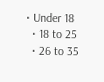• Under 18
  • 18 to 25
  • 26 to 35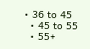• 36 to 45
  • 45 to 55
  • 55+